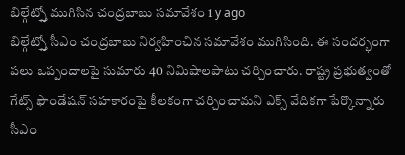బిల్గేట్స్తో ముగిసిన చంద్రబాబు సమావేశం 1 y ago
బిల్గేట్స్తో సీఎం చంద్రబాబు నిర్వహించిన సమావేశం ముగిసింది. ఈ సందర్భంగా పలు ఒప్పందాలపై సుమారు 40 నిమిషాలపాటు చర్చించారు. రాష్ట్ర ప్రభుత్వంతో గేట్స్ ఫౌండేషన్ సహకారంపై కీలకంగా చర్చించామని ఎక్స్ వేదికగా పేర్కొన్నారు సీఎం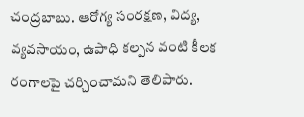చంద్రబాబు. ఆరోగ్య సంరక్షణ, విద్య, వ్యవసాయం, ఉపాధి కల్పన వంటి కీలక రంగాలపై చర్చించామని తెలిపారు.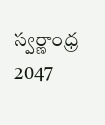స్వర్ణాంధ్ర 2047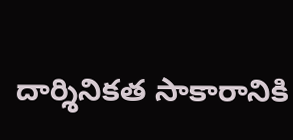దార్శినికత సాకారానికి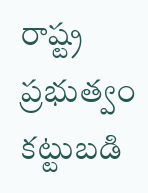రాష్ట్ర ప్రభుత్వం కట్టుబడి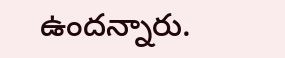ఉందన్నారు.